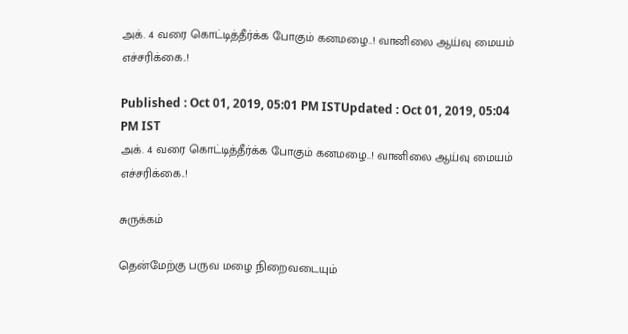அக். 4 வரை கொட்டித்தீர்க்க போகும் கனமழை..! வானிலை ஆய்வு மையம் எச்சரிக்கை..!

Published : Oct 01, 2019, 05:01 PM ISTUpdated : Oct 01, 2019, 05:04 PM IST
அக். 4 வரை கொட்டித்தீர்க்க போகும் கனமழை..! வானிலை ஆய்வு மையம் எச்சரிக்கை..!

சுருக்கம்

தென்மேற்கு பருவ மழை நிறைவடையும்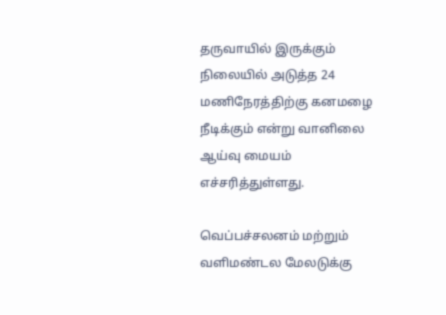தருவாயில் இருக்கும் நிலையில் அடுத்த 24 மணிநேரத்திற்கு கனமழை நீடிக்கும் என்று வானிலை ஆய்வு மையம் எச்சரித்துள்ளது.

வெப்பச்சலனம் மற்றும் வளிமண்டல மேலடுக்கு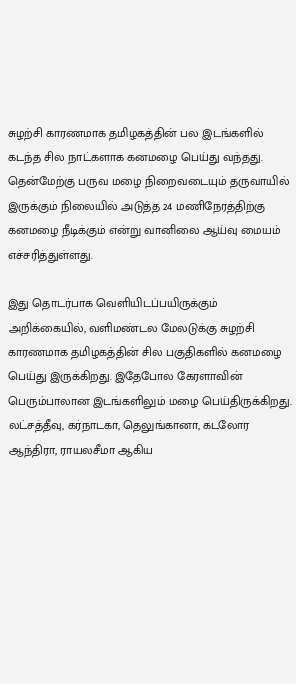சுழற்சி காரணமாக தமிழகத்தின் பல இடங்களில் கடந்த சில நாட்களாக கனமழை பெய்து வந்தது. தென்மேற்கு பருவ மழை நிறைவடையும் தருவாயில் இருக்கும் நிலையில் அடுத்த 24 மணிநேரத்திற்கு கனமழை நீடிக்கும் என்று வானிலை ஆய்வு மையம் எச்சரித்துள்ளது.

இது தொடர்பாக வெளியிடப்பயிருக்கும் அறிக்கையில், வளிமண்டல மேலடுக்கு சுழற்சி காரணமாக தமிழகத்தின் சில பகுதிகளில் கனமழை பெய்து இருக்கிறது. இதேபோல கேரளாவின் பெரும்பாலான இடங்களிலும் மழை பெய்திருக்கிறது. லட்சத்தீவு, கர்நாடகா, தெலுங்கானா, கடலோர ஆந்திரா, ராயலசீமா ஆகிய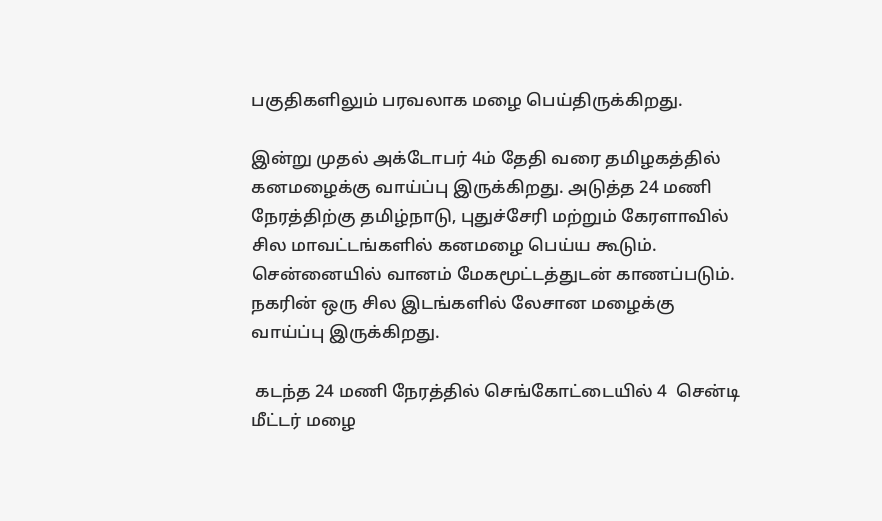பகுதிகளிலும் பரவலாக மழை பெய்திருக்கிறது.

இன்று முதல் அக்டோபர் 4ம் தேதி வரை தமிழகத்தில் கனமழைக்கு வாய்ப்பு இருக்கிறது. அடுத்த 24 மணி நேரத்திற்கு தமிழ்நாடு, புதுச்சேரி மற்றும் கேரளாவில் சில மாவட்டங்களில் கனமழை பெய்ய கூடும். சென்னையில் வானம் மேகமூட்டத்துடன் காணப்படும். நகரின் ஒரு சில இடங்களில் லேசான மழைக்கு வாய்ப்பு இருக்கிறது.

 கடந்த 24 மணி நேரத்தில் செங்கோட்டையில் 4  சென்டி மீட்டர் மழை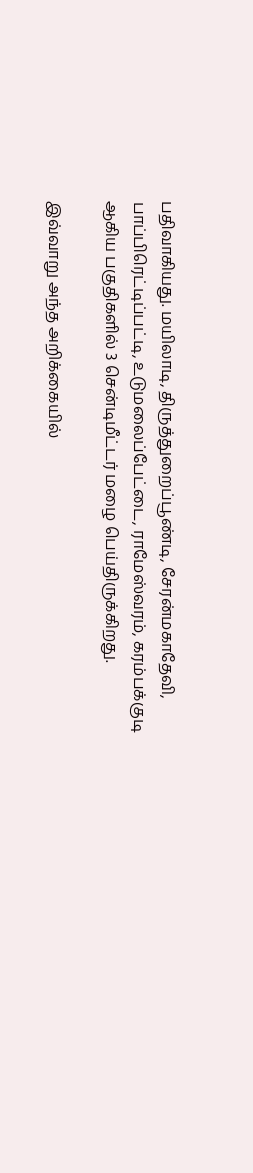பதிவாகியது. மயிலாடி, திருத்துறைப்பூண்டி, சேரன்மகாதேவி, பாப்பிரெட்டிப்பட்டி, உடுமலைப்பேட்டை, ராமேஸ்வரம், கரம்பக்குடி ஆகிய பகுதிகளில் 3 சென்டிமீட்டர் மழை பெய்திருக்கிறது.

இவ்வாறு அந்த அறிக்கையில்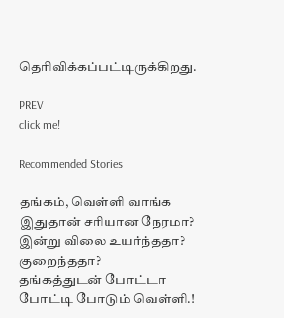தெரிவிக்கப்பட்டிருக்கிறது.

PREV
click me!

Recommended Stories

தங்கம், வெள்ளி வாங்க இதுதான் சரியான நேரமா? இன்று விலை உயர்ந்ததா? குறைந்ததா?
தங்கத்துடன் போட்டா போட்டி போடும் வெள்ளி.!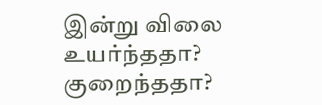இன்று விலை உயர்ந்ததா? குறைந்ததா?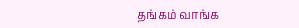தங்கம் வாங்க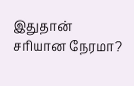இதுதான் சரியான நேரமா?